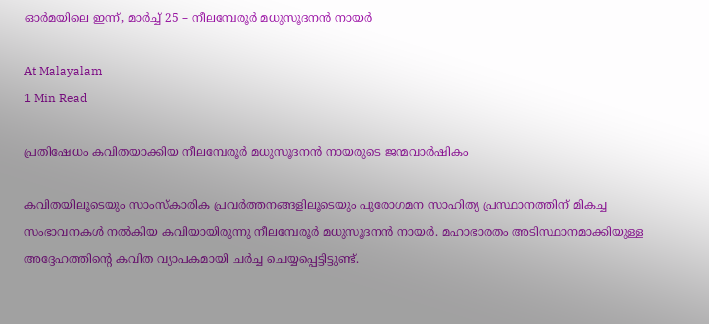ഓർമയിലെ ഇന്ന്, മാർച്ച് 25 – നീലമ്പേരൂർ മധുസൂദനൻ നായർ

At Malayalam
1 Min Read

പ്രതിഷേധം കവിതയാക്കിയ നീലമ്പേരൂർ മധുസൂദനൻ നായരുടെ ജന്മവാർഷികം

കവിതയിലൂടെയും സാംസ്കാരിക പ്രവർത്തനങ്ങളിലൂടെയും പുരോഗമന സാഹിത്യ പ്രസ്ഥാനത്തിന് മികച്ച സംഭാവനകൾ നൽകിയ കവിയായിരുന്നു നീലമ്പേരൂർ മധുസൂദനൻ നായർ. മഹാഭാരതം അടിസ്ഥാനമാക്കിയുള്ള അദ്ദേഹത്തിന്റെ കവിത വ്യാപകമായി ചർച്ച ചെയ്യപ്പെട്ടിട്ടുണ്ട്.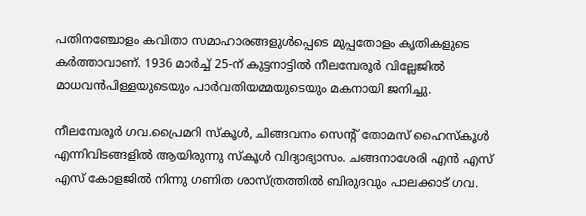പതിനഞ്ചോളം കവിതാ സമാഹാരങ്ങളുൾപ്പെടെ മുപ്പതോളം കൃതികളുടെ കർത്താവാണ്. 1936 മാർച്ച് 25-ന് കുട്ടനാട്ടിൽ നീലമ്പേരൂർ വില്ലേജിൽ മാധവൻപിള്ളയുടെയും പാർവതിയമ്മയുടെയും മകനായി ജനിച്ചു.

നീലമ്പേരൂർ ഗവ.പ്രൈമറി സ്കൂൾ, ചിങ്ങവനം സെന്റ് തോമസ് ഹൈസ്കൂൾ എന്നിവിടങ്ങളിൽ ആയിരുന്നു സ്കൂൾ വിദ്യാഭ്യാസം. ചങ്ങനാശേരി എൻ എസ് എസ് കോളജിൽ നിന്നു ഗണിത ശാസ്ത്രത്തിൽ ബിരുദവും പാലക്കാട് ഗവ.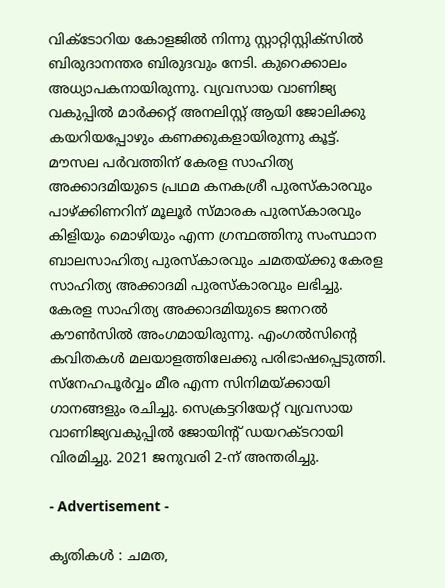വിക്ടോറിയ കോളജിൽ നിന്നു സ്റ്റാറ്റിസ്റ്റിക്സിൽ ബിരുദാനന്തര ബിരുദവും നേടി. കുറെക്കാലം അധ്യാപകനായിരുന്നു. വ്യവസായ വാണിജ്യ വകുപ്പിൽ മാർക്കറ്റ് അനലിസ്റ്റ് ആയി ജോലിക്കു കയറിയപ്പോഴും കണക്കുകളായിരുന്നു കൂട്ട്. മൗസല പർവത്തിന് കേരള സാഹിത്യ അക്കാദമിയുടെ പ്രഥമ കനകശ്രീ പുരസ്കാരവും പാഴ്ക്കിണറിന് മൂലൂർ സ്മാരക പുരസ്കാരവും കിളിയും മൊഴിയും എന്ന ഗ്രന്ഥത്തിനു സംസ്ഥാന ബാലസാഹിത്യ പുരസ്കാരവും ചമതയ്ക്കു കേരള സാഹിത്യ അക്കാദമി പുരസ്കാരവും ലഭിച്ചു.
കേരള സാഹിത്യ അക്കാദമിയുടെ ജനറൽ കൗൺസിൽ അംഗമായിരുന്നു. എംഗൽസിന്റെ കവിതകൾ മലയാളത്തിലേക്കു പരിഭാഷപ്പെടുത്തി. സ്നേഹപൂർവ്വം മീര എന്ന സിനിമയ്ക്കായി ഗാനങ്ങളും രചിച്ചു. സെക്രട്ടറിയേറ്റ് വ്യവസായ വാണിജ്യവകുപ്പിൽ ജോയിന്റ് ഡയറക്ടറായി വിരമിച്ചു. 2021 ജനുവരി 2-ന് അന്തരിച്ചു.

- Advertisement -

കൃതികൾ : ചമത,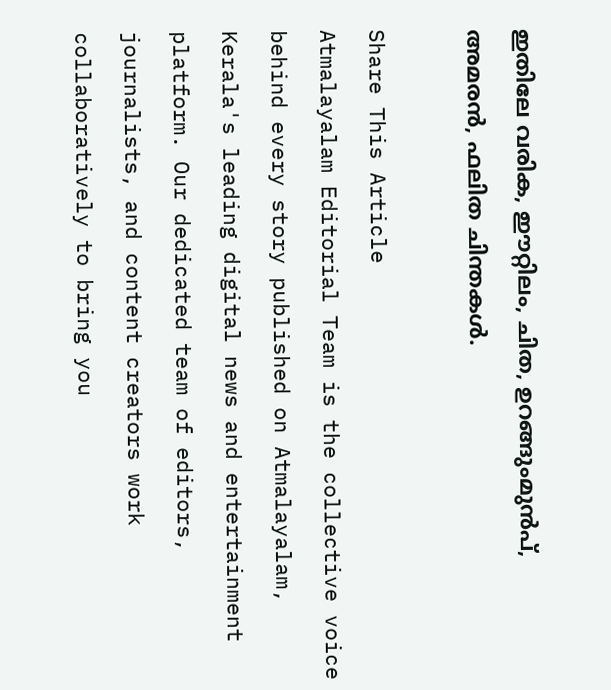ഇതിലേ വരിക, ഈറ്റിലം, ചിത, ഉറങ്ങുംമുൻപ്, അമരൻ, ഫലിത ചിന്തകൾ.

Share This Article
Atmalayalam Editorial Team is the collective voice behind every story published on Atmalayalam, Kerala's leading digital news and entertainment platform. Our dedicated team of editors, journalists, and content creators work collaboratively to bring you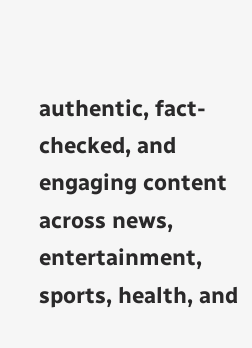authentic, fact-checked, and engaging content across news, entertainment, sports, health, and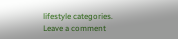lifestyle categories.
Leave a comment